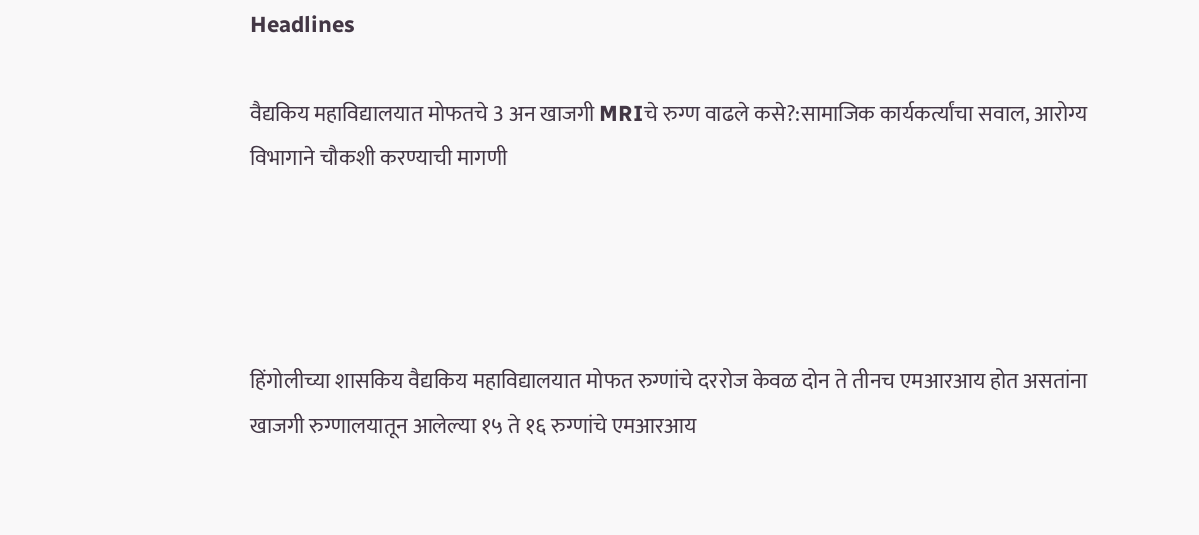Headlines

वैद्यकिय महाविद्यालयात मोफतचे 3 अन खाजगी MRIचे रुग्ण वाढले कसे?:सामाजिक कार्यकर्त्यांचा सवाल, आरोग्य विभागाने चौकशी करण्याची मागणी




हिंगोलीच्या शासकिय वैद्यकिय महाविद्यालयात मोफत रुग्णांचे दररोज केवळ दोन ते तीनच एमआरआय होत असतांना खाजगी रुग्णालयातून आलेल्या १५ ते १६ रुग्णांचे एमआरआय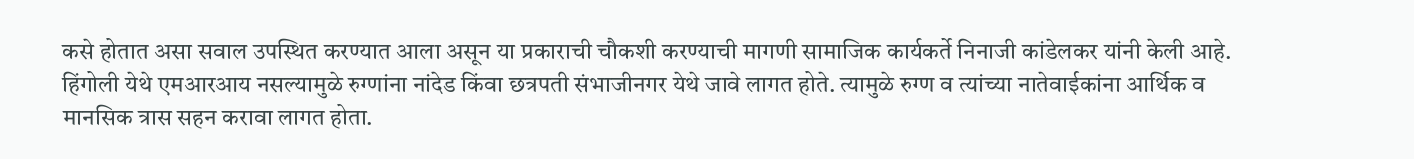कसे होतात असा सवाल उपस्थित करण्यात आला असून या प्रकाराची चौकशी करण्याची मागणी सामाजिक कार्यकर्ते निनाजी कांडेलकर यांनी केली आहे. हिंगोली येथे एमआरआय नसल्यामुळे रुग्णांना नांदेड किंवा छत्रपती संभाजीनगर येथे जावे लागत होते. त्यामुळे रुग्ण व त्यांच्या नातेवाईकांना आर्थिक व मानसिक त्रास सहन करावा लागत होता.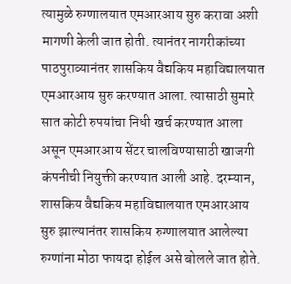त्यामुळे रुग्णालयात एमआरआय सुरु करावा अशी मागणी केली जात होती. त्यानंतर नागरीकांच्या पाठपुराव्यानंतर शासकिय वैद्यकिय महाविद्यालयात एमआरआय सुरु करण्यात आला. त्यासाठी सुमारे सात कोटी रुपयांचा निधी खर्च करण्यात आला असून एमआरआय सेंटर चालविण्यासाठी खाजगी कंपनीची नियुक्ती करण्यात आली आहे. दरम्यान, शासकिय वैद्यकिय महाविद्यालयात एमआरआय सुरु झाल्यानंतर शासकिय रुग्णालयात आलेल्या रुग्णांना मोठा फायदा होईल असे बोलले जात होते.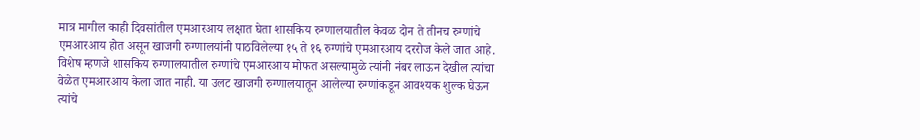मात्र मागील काही दिवसांतील एमआरआय लक्षात घेता शासकिय रुग्णालयातील केवळ दोन ते तीनच रुग्णांचे एमआरआय होत असून खाजगी रुग्णालयांनी पाठविलेल्या १५ ते १६ रुग्णांचे एमआरआय दररोज केले जात आहे. विशेष म्हणजे शासकिय रुग्णालयातील रुग्णांचे एमआरआय मोफत असल्यामुळे त्यांनी नंबर लाऊन देखील त्यांचा वेळेत एमआरआय केला जात नाही. या उलट खाजगी रुग्णालयातून आलेल्या रुग्णांकडून आवश्‍यक शुल्क घेऊन त्यांचे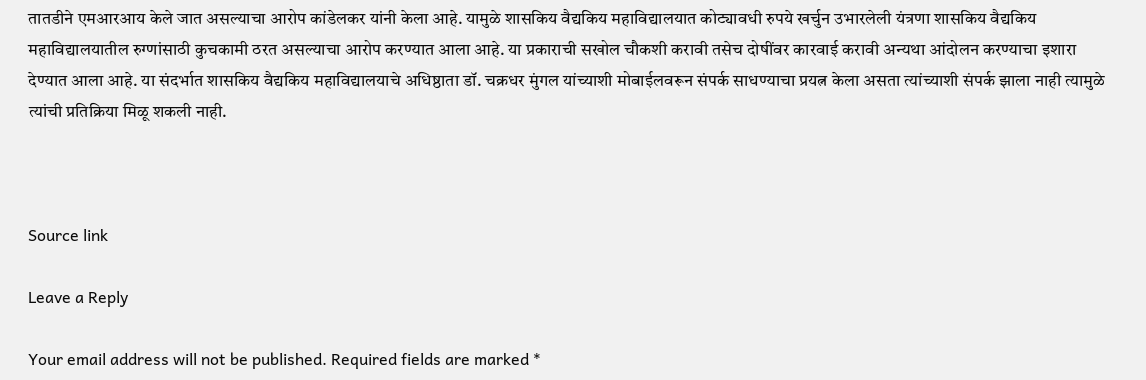तातडीने एमआरआय केले जात असल्याचा आरोप कांडेलकर यांनी केला आहे. यामुळे शासकिय वैद्यकिय महाविद्यालयात कोट्यावधी रुपये खर्चुन उभारलेली यंत्रणा शासकिय वैद्यकिय महाविद्यालयातील रुग्णांसाठी कुचकामी ठरत असल्याचा आरोप करण्यात आला आहे. या प्रकाराची सखोल चौकशी करावी तसेच दोषींवर कारवाई करावी अन्यथा आंदोलन करण्याचा इशारा देण्यात आला आहे. या संदर्भात शासकिय वैद्यकिय महाविद्यालयाचे अधिष्ठाता डॉ. चक्रधर मुंगल यांच्याशी मोबाईलवरून संपर्क साधण्याचा प्रयत्न केला असता त्यांच्याशी संपर्क झाला नाही त्यामुळे त्यांची प्रतिक्रिया मिळू शकली नाही.



Source link

Leave a Reply

Your email address will not be published. Required fields are marked *